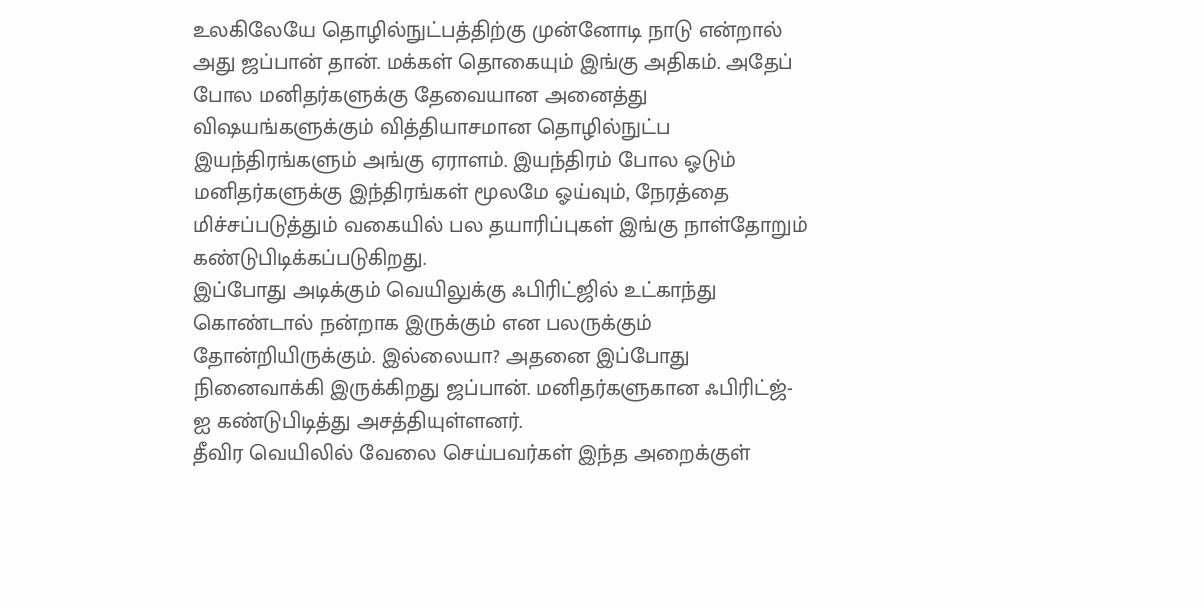உலகிலேயே தொழில்நுட்பத்திற்கு முன்னோடி நாடு என்றால் அது ஜப்பான் தான். மக்கள் தொகையும் இங்கு அதிகம். அதேப் போல மனிதர்களுக்கு தேவையான அனைத்து விஷயங்களுக்கும் வித்தியாசமான தொழில்நுட்ப இயந்திரங்களும் அங்கு ஏராளம். இயந்திரம் போல ஓடும் மனிதர்களுக்கு இந்திரங்கள் மூலமே ஓய்வும், நேரத்தை மிச்சப்படுத்தும் வகையில் பல தயாரிப்புகள் இங்கு நாள்தோறும் கண்டுபிடிக்கப்படுகிறது.
இப்போது அடிக்கும் வெயிலுக்கு ஃபிரிட்ஜில் உட்காந்து கொண்டால் நன்றாக இருக்கும் என பலருக்கும் தோன்றியிருக்கும். இல்லையா? அதனை இப்போது நினைவாக்கி இருக்கிறது ஜப்பான். மனிதர்களுகான ஃபிரிட்ஜ்-ஐ கண்டுபிடித்து அசத்தியுள்ளனர்.
தீவிர வெயிலில் வேலை செய்பவர்கள் இந்த அறைக்குள்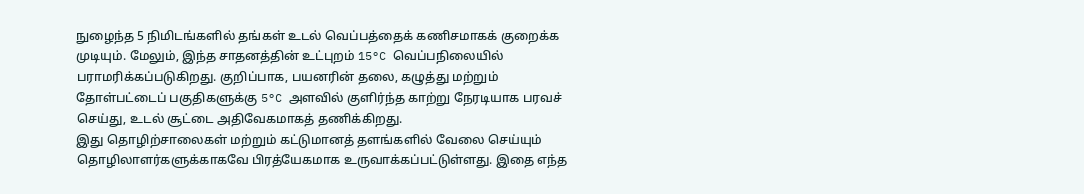நுழைந்த 5 நிமிடங்களில் தங்கள் உடல் வெப்பத்தைக் கணிசமாகக் குறைக்க முடியும். மேலும், இந்த சாதனத்தின் உட்புறம் 15°C வெப்பநிலையில் பராமரிக்கப்படுகிறது. குறிப்பாக, பயனரின் தலை, கழுத்து மற்றும் தோள்பட்டைப் பகுதிகளுக்கு 5°C அளவில் குளிர்ந்த காற்று நேரடியாக பரவச் செய்து, உடல் சூட்டை அதிவேகமாகத் தணிக்கிறது.
இது தொழிற்சாலைகள் மற்றும் கட்டுமானத் தளங்களில் வேலை செய்யும் தொழிலாளர்களுக்காகவே பிரத்யேகமாக உருவாக்கப்பட்டுள்ளது. இதை எந்த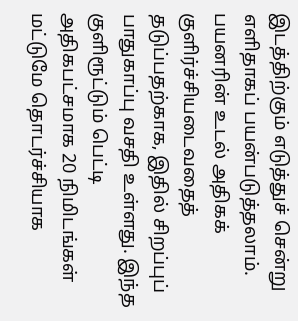இடத்திற்கும் எடுத்துச் சென்று எளிதாகப் பயன்படுத்தலாம். பயனரின் உடல் அதிகக் குளிர்ச்சியடைவதைத் தடுப்பதற்காக, இதில் சிறப்புப் பாதுகாப்பு வசதி உள்ளது. இந்த குளிரூட்டும் பெட்டி அதிகபட்சமாக 20 நிமிடங்கள் மட்டுமே தொடர்ச்சியாக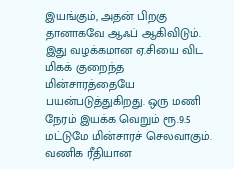இயங்கும், அதன் பிறகு தானாகவே ஆஃப் ஆகிவிடும்.
இது வழக்கமான ஏ.சியை விட மிகக் குறைந்த மின்சாரத்தையே பயன்படுத்துகிறது. ஒரு மணி நேரம் இயக்க வெறும் ரூ.9.5 மட்டுமே மின்சாரச் செலவாகும். வணிக ரீதியான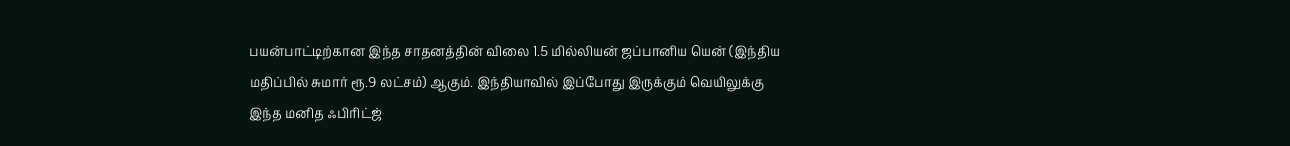பயன்பாட்டிற்கான இந்த சாதனத்தின் விலை 1.5 மில்லியன் ஜப்பானிய யென் (இந்திய மதிப்பில் சுமார் ரூ.9 லட்சம்) ஆகும். இந்தியாவில் இப்போது இருக்கும் வெயிலுக்கு இந்த மனித ஃபிரிட்ஜ்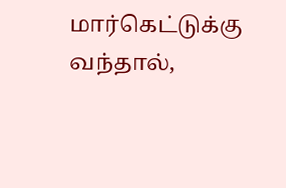மார்கெட்டுக்கு வந்தால்,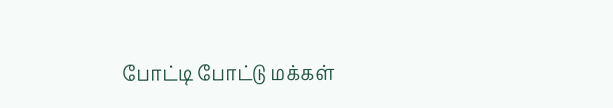போட்டி போட்டு மக்கள்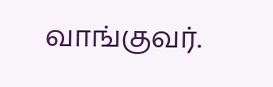வாங்குவர்.